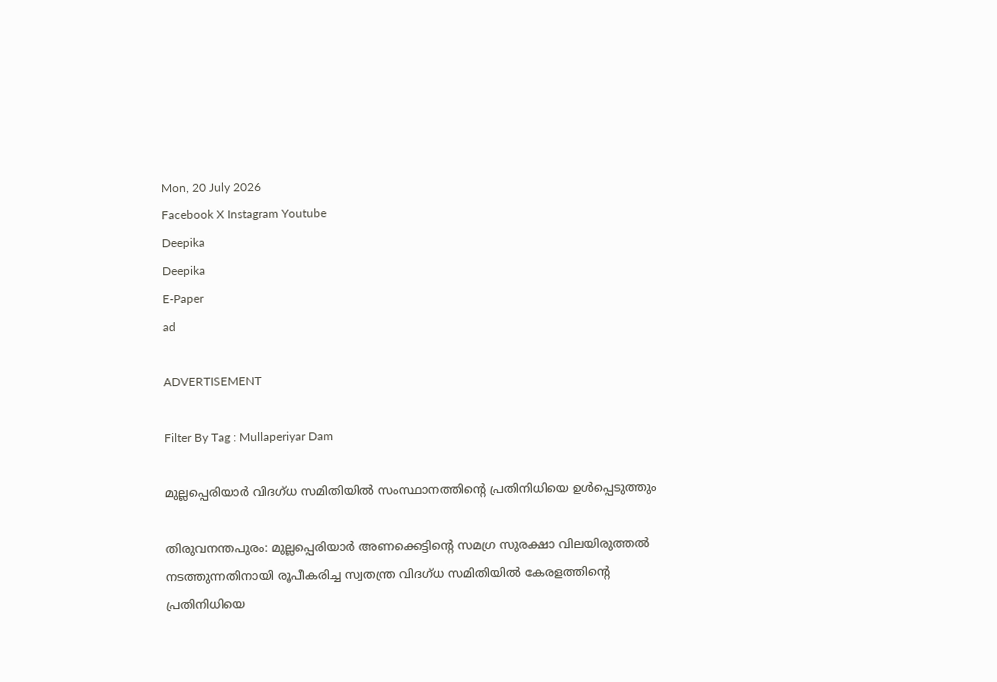Mon, 20 July 2026
Facebook X Instagram Youtube
Deepika
Deepika
E-Paper
ad

ADVERTISEMENT

Filter By Tag : Mullaperiyar Dam

മുല്ലപ്പെരിയാർ വിദഗ്ധ സമിതിയിൽ സംസ്ഥാനത്തിന്‍റെ പ്രതിനിധിയെ ഉൾപ്പെടുത്തും

തിരുവനന്തപുരം: മുല്ലപ്പെരിയാർ അണക്കെട്ടിന്‍റെ സമഗ്ര സുരക്ഷാ വിലയിരുത്തൽ നടത്തുന്നതിനായി രൂപീകരിച്ച സ്വതന്ത്ര വിദഗ്ധ സമിതിയിൽ കേരളത്തിന്‍റെ പ്രതിനിധിയെ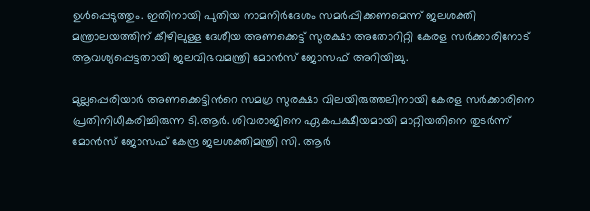ഉൾപ്പെടുത്തും. ഇതിനായി പുതിയ നാമനിർദേശം സമർപ്പിക്കണമെന്ന് ജലശക്തി മന്ത്രാലയത്തിന് കീഴിലുള്ള ദേശീയ അണക്കെട്ട് സുരക്ഷാ അതോറിറ്റി കേരള സർക്കാരിനോട് ആവശ്യപ്പെട്ടതായി ജലവിഭവമന്ത്രി മോൻസ് ജോസഫ് അറിയിച്ചു.

മുല്ലപ്പെരിയാർ അണക്കെട്ടിന്‍റെ സമഗ്ര സുരക്ഷാ വിലയിരുത്തലിനായി കേരള സർക്കാരിനെ പ്രതിനിധീകരിച്ചിരുന്ന ടി.ആർ. ശിവരാജിനെ ഏകപക്ഷീയമായി മാറ്റിയതിനെ തുടർന്ന് മോൻസ് ജോസഫ് കേന്ദ്ര ജലശക്തിമന്ത്രി സി. ആർ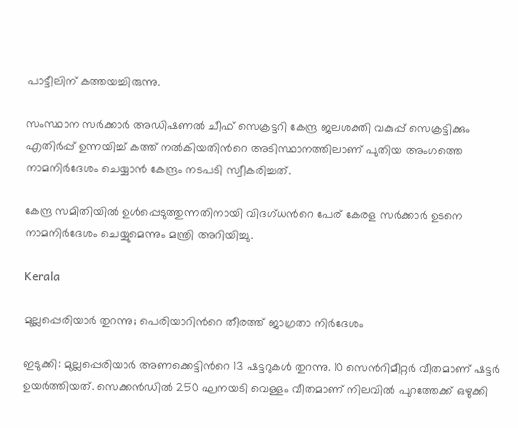പാട്ടീലിന് കത്തയച്ചിരുന്നു.

സംസ്ഥാന സർക്കാർ അഡിഷണൽ ചീഫ് സെക്രട്ടറി കേന്ദ്ര ജലശക്തി വകുപ്പ് സെക്രട്ടിക്കും എതിർപ്പ് ഉന്നയിച്ച് കത്ത് നൽകിയതിന്‍റെ അടിസ്ഥാനത്തിലാണ് പുതിയ അംഗത്തെ നാമനിർദേശം ചെയ്യാൻ കേന്ദ്രം നടപടി സ്വീകരിച്ചത്.

കേന്ദ്ര സമിതിയിൽ ഉൾപ്പെടുത്തുന്നതിനായി വിദഗ്ധന്‍റെ പേര് കേരള സർക്കാർ ഉടനെ നാമനിർദേശം ചെയ്യുമെന്നും മന്ത്രി അറിയിച്ചു.

Kerala

മുല്ലപ്പെരിയാർ തുറന്നു; പെരിയാറിന്‍റെ തീരത്ത് ജാഗ്രതാ നിർദേശം

ഇടുക്കി: മുല്ലപ്പെരിയാർ അണക്കെട്ടിന്‍റെ 13 ഷട്ടറുകൾ തുറന്നു. 10 സെന്‍റിമീറ്റർ വീതമാണ് ഷട്ടർ ഉയർത്തിയത്. സെക്കൻഡിൽ 250 ഘനയടി വെള്ളം വീതമാണ് നിലവിൽ പുറത്തേക്ക് ഒഴുക്കി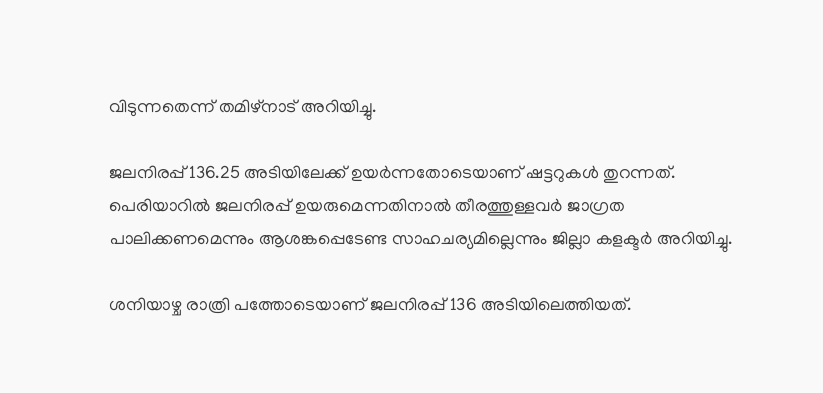വിടുന്നതെന്ന് തമിഴ്നാട് അറിയിച്ചു.

ജലനിരപ്പ് 136.25 അടിയിലേക്ക് ഉയർന്നതോടെയാണ് ഷട്ടറുകൾ തുറന്നത്. പെരിയാറിൽ ജലനിരപ്പ് ഉയരുമെന്നതിനാൽ തീരത്തുള്ളവർ ജാഗ്രത പാലിക്കണമെന്നും ആശങ്കപ്പെടേണ്ട സാഹചര്യമില്ലെന്നും ജില്ലാ കളക്ടർ അറിയിച്ചു.

ശനിയാഴ്ച രാത്രി പത്തോടെയാണ് ജലനിരപ്പ് 136 അടിയിലെത്തിയത്.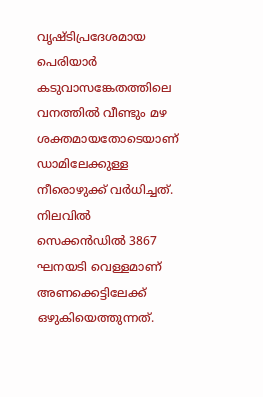വൃഷ്ടിപ്രദേശമായ പെരിയാർ കടുവാസങ്കേതത്തിലെ വനത്തിൽ വീണ്ടും മഴ ശക്തമായതോടെയാണ് ഡാമിലേക്കുള്ള നീരൊഴുക്ക് വർധിച്ചത്. നിലവിൽ സെക്കൻഡിൽ 3867 ഘനയടി വെള്ളമാണ് അണക്കെട്ടിലേക്ക് ഒഴുകിയെത്തുന്നത്.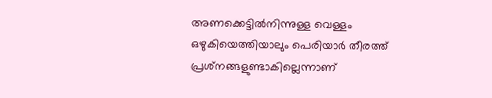അണക്കെട്ടില്‍നിന്നുള്ള വെള്ളം ഒഴുകിയെത്തിയാലും പെരിയാര്‍ തീരത്ത് പ്രശ്‌നങ്ങളുണ്ടാകില്ലെന്നാണ്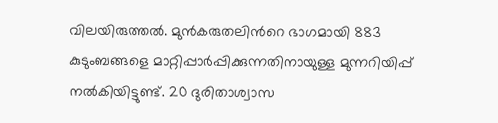വിലയിരുത്തല്‍. മുന്‍കരുതലിന്‍റെ ഭാഗമായി 883 കുടുംബങ്ങളെ മാറ്റിപ്പാര്‍പ്പിക്കുന്നതിനായുള്ള മുന്നറിയിപ്പ് നല്‍കിയിട്ടുണ്ട്. 20 ദുരിതാശ്വാസ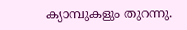ക്യാമ്പുകളും തുറന്നു.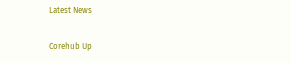Latest News

Corehub Up